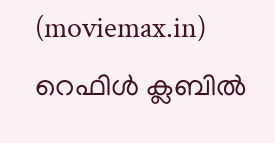(moviemax.in) റെഫിൾ ക്ലബിൽ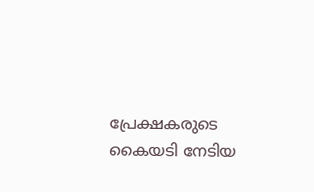പ്രേക്ഷകരുടെ കൈയടി നേടിയ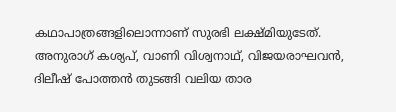കഥാപാത്രങ്ങളിലൊന്നാണ് സുരഭി ലക്ഷ്മിയുടേത്. അനുരാഗ് കശ്യപ്, വാണി വിശ്വനാഥ്, വിജയരാഘവൻ, ദിലീഷ് പോത്തൻ തുടങ്ങി വലിയ താര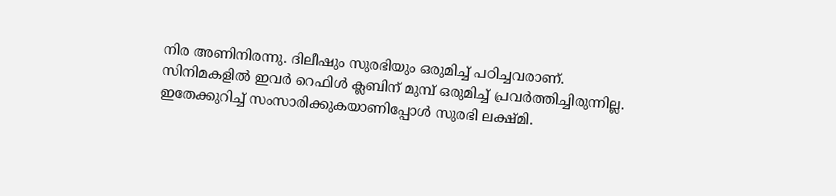നിര അണിനിരന്നു. ദിലീഷും സുരഭിയും ഒരുമിച്ച് പഠിച്ചവരാണ്.
സിനിമകളിൽ ഇവർ റെഫിൾ ക്ലബിന് മുമ്പ് ഒരുമിച്ച് പ്രവർത്തിച്ചിരുന്നില്ല. ഇതേക്കുറിച്ച് സംസാരിക്കുകയാണിപ്പോൾ സുരഭി ലക്ഷ്മി.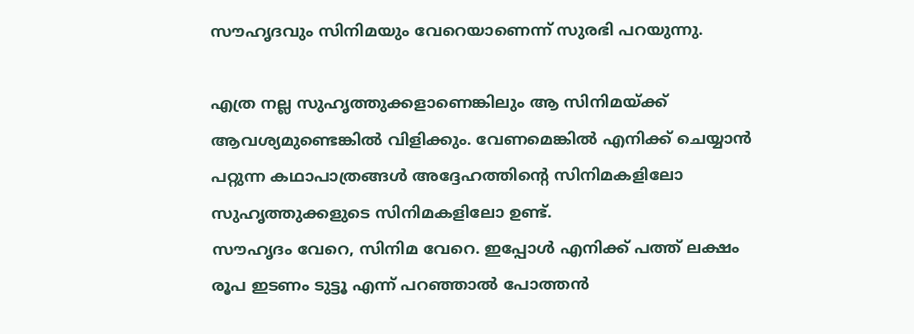സൗഹൃദവും സിനിമയും വേറെയാണെന്ന് സുരഭി പറയുന്നു.

എത്ര നല്ല സുഹൃത്തുക്കളാണെങ്കിലും ആ സിനിമയ്ക്ക് ആവശ്യമുണ്ടെങ്കിൽ വിളിക്കും. വേണമെങ്കിൽ എനിക്ക് ചെയ്യാൻ പറ്റുന്ന കഥാപാത്രങ്ങൾ അദ്ദേഹത്തിന്റെ സിനിമകളിലോ സുഹൃത്തുക്കളുടെ സിനിമകളിലോ ഉണ്ട്.
സൗഹൃദം വേറെ, സിനിമ വേറെ. ഇപ്പോൾ എനിക്ക് പത്ത് ലക്ഷം രൂപ ഇടണം ടുട്ടൂ എന്ന് പറഞ്ഞാൽ പോത്തൻ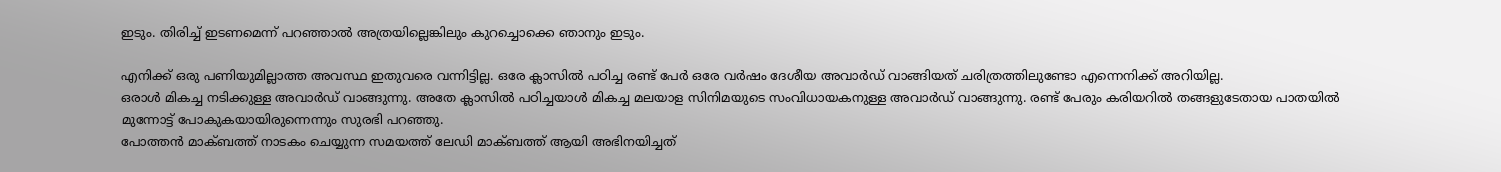ഇടും. തിരിച്ച് ഇടണമെന്ന് പറഞ്ഞാൽ അത്രയില്ലെങ്കിലും കുറച്ചൊക്കെ ഞാനും ഇടും.

എനിക്ക് ഒരു പണിയുമില്ലാത്ത അവസ്ഥ ഇതുവരെ വന്നിട്ടില്ല. ഒരേ ക്ലാസിൽ പഠിച്ച രണ്ട് പേർ ഒരേ വർഷം ദേശീയ അവാർഡ് വാങ്ങിയത് ചരിത്രത്തിലുണ്ടോ എന്നെനിക്ക് അറിയില്ല.
ഒരാൾ മികച്ച നടിക്കുള്ള അവാർഡ് വാങ്ങുന്നു. അതേ ക്ലാസിൽ പഠിച്ചയാൾ മികച്ച മലയാള സിനിമയുടെ സംവിധായകനുള്ള അവാർഡ് വാങ്ങുന്നു. രണ്ട് പേരും കരിയറിൽ തങ്ങളുടേതായ പാതയിൽ മുന്നോട്ട് പോകുകയായിരുന്നെന്നും സുരഭി പറഞ്ഞു.
പോത്തൻ മാക്ബത്ത് നാടകം ചെയ്യുന്ന സമയത്ത് ലേഡി മാക്ബത്ത് ആയി അഭിനയിച്ചത്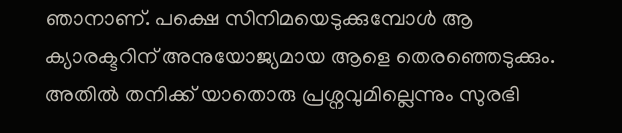ഞാനാണ്. പക്ഷെ സിനിമയെടുക്കുമ്പോൾ ആ ക്യാരക്ടറിന് അനുയോജ്യമായ ആളെ തെരഞ്ഞെടുക്കും. അതിൽ തനിക്ക് യാതൊരു പ്രശ്നവുമില്ലെന്നും സുരഭി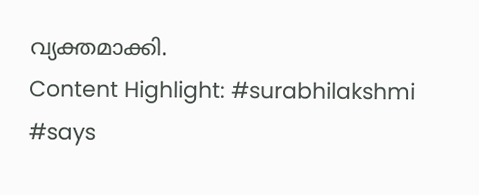വ്യക്തമാക്കി.
Content Highlight: #surabhilakshmi #says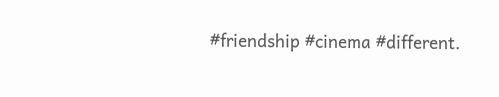#friendship #cinema #different.